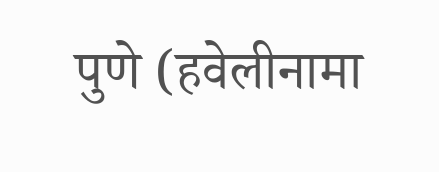पुणे (हवेलीनामा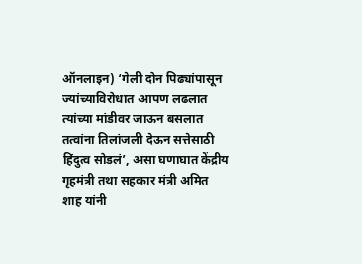ऑनलाइन) ‘गेली दोन पिढ्यांपासून ज्यांच्याविरोधात आपण लढलात त्यांच्या मांडीवर जाऊन बसलात तत्वांना तिलांजली देऊन सत्तेसाठी हिंदुत्व सोडलं’, असा घणाघात केंद्रीय गृहमंत्री तथा सहकार मंत्री अमित शाह यांनी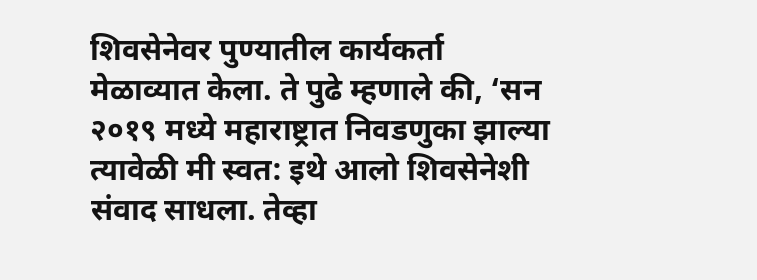शिवसेनेवर पुण्यातील कार्यकर्ता मेळाव्यात केला. ते पुढे म्हणाले की, ‘सन २०१९ मध्ये महाराष्ट्रात निवडणुका झाल्या त्यावेळी मी स्वत: इथे आलो शिवसेनेशी संवाद साधला. तेव्हा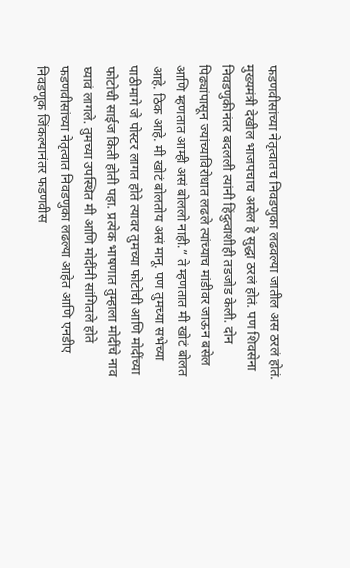फडणवीसांच्या नेतृत्वातच निवडणुका लढवल्या जातील अस ठरलं होतं. मुख्यमंत्री देखील भाजपचाच असेल हे सुद्धा ठरलं होतं. पण शिवसेना निवडणुकीनंतर बदलली त्यांनी हिंदुत्वाशीही तडजोड केली. दोन पिढ्यांपासून ज्यांच्याविरोधात लढले त्यांच्याच मांडीवर जाऊन बसेल आणि म्हणतात आम्ही असं बोललो नाही.” ते म्हणतात मी खोटं बोलत आहे. ठिक आहे. मी खोटं बोलतोय असं मानू. पण तुमच्या सभेच्या पाठीमागे जे पोस्टर लागत होते त्यावर तुमच्या फोटोची आणि मोदींच्या फोटोची साईज किती होती पहा. प्रत्येक भाषणात तुम्हाला मोदींचे नाव घ्यावं लागले. तुमच्या उपस्थित मी आणि मोदींनी सांगितले होते फडणवीसांच्या नेतृत्वात निवडणुका लढल्या आहेत आणि एनडीए निवडणूक जिंकल्यानंतर फडणवीस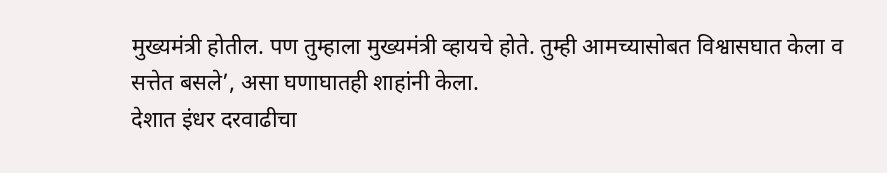मुख्यमंत्री होतील. पण तुम्हाला मुख्यमंत्री व्हायचे होते. तुम्ही आमच्यासोबत विश्वासघात केला व सत्तेत बसले’, असा घणाघातही शाहांनी केला.
देशात इंधर दरवाढीचा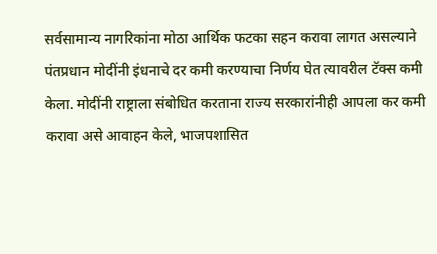सर्वसामान्य नागरिकांना मोठा आर्थिक फटका सहन करावा लागत असल्याने पंतप्रधान मोदींनी इंधनाचे दर कमी करण्याचा निर्णय घेत त्यावरील टॅक्स कमी केला. मोदींनी राष्ट्राला संबोधित करताना राज्य सरकारांनीही आपला कर कमी करावा असे आवाहन केले, भाजपशासित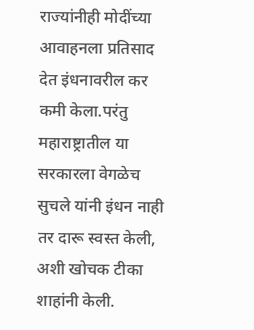राज्यांनीही मोदींच्या आवाहनला प्रतिसाद देत इंधनावरील कर कमी केला.परंतु महाराष्ट्रातील या सरकारला वेगळेच सुचले यांनी इंधन नाही तर दारू स्वस्त केली, अशी खोचक टीका शाहांनी केली.